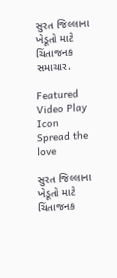સુરત જિલ્લાના ખેડૂતો માટે ચિંતાજનક સમાચાર.

Featured Video Play Icon
Spread the love

સુરત જિલ્લાના ખેડૂતો માટે ચિંતાજનક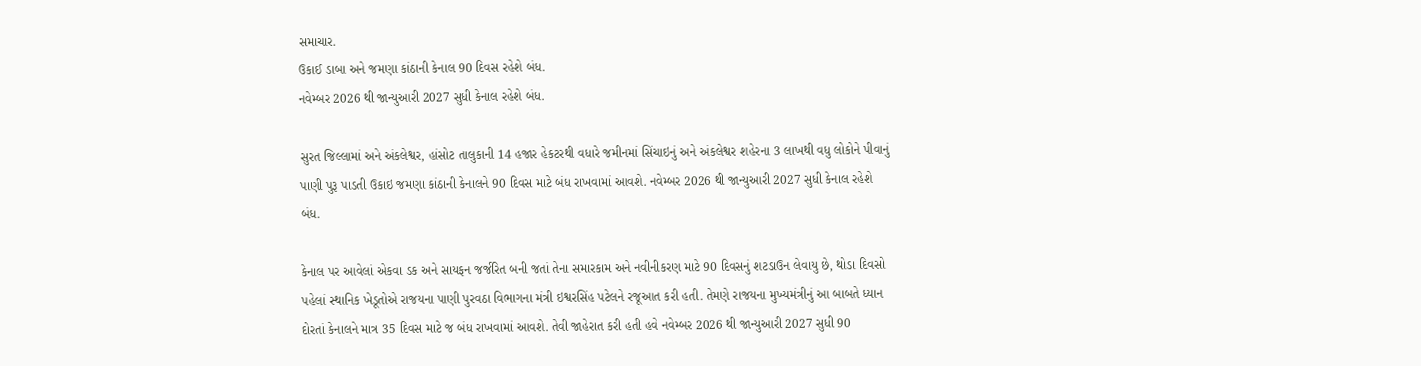સમાચાર.
ઉકાઈ ડાબા અને જમણા કાંઠાની કેનાલ 90 દિવસ રહેશે બંધ.
નવેમ્બર 2026 થી જાન્યુઆરી 2027 સુધી કેનાલ રહેશે બંધ.

સુરત જિલ્લામાં અને અંકલેશ્વર, હાંસોટ તાલુકાની 14 હજાર હેકટરથી વધારે જમીનમાં સિંચાઇનું અને અંકલેશ્વર શહેરના 3 લાખથી વધુ લોકોને પીવાનું પાણી પુરૂ પાડતી ઉકાઇ જમણા કાંઠાની કેનાલને 90 દિવસ માટે બંધ રાખવામાં આવશે. નવેમ્બર 2026 થી જાન્યુઆરી 2027 સુધી કેનાલ રહેશે બંધ.

કેનાલ પર આવેલાં એકવા ડક અને સાયફન જર્જરિત બની જતાં તેના સમારકામ અને નવીનીકરણ માટે 90 દિવસનું શટડાઉન લેવાયુ છે, થોડા દિવસો પહેલાં સ્થાનિક ખેડૂતોએ રાજયના પાણી પુરવઠા વિભાગના મંત્રી ઇશ્વરસિંહ પટેલને રજૂઆત કરી હતી. તેમણે રાજયના મુખ્યમંત્રીનું આ બાબતે ધ્યાન દોરતાં કેનાલને માત્ર 35 દિવસ માટે જ બંધ રાખવામાં આવશે. તેવી જાહેરાત કરી હતી હવે નવેમ્બર 2026 થી જાન્યુઆરી 2027 સુધી 90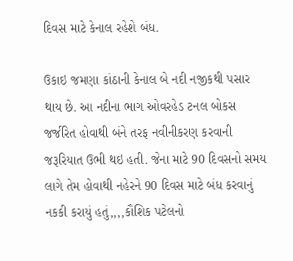દિવસ માટે કેનાલ રહેશે બંધ.

ઉકાઇ જમણા કાંઠાની કેનાલ બે નદી નજીકથી પસાર થાય છે. આ નદીના ભાગ ઓવરહેડ ટનલ બોકસ જર્જરિત હોવાથી બંને તરફ નવીનીકરણ કરવાની જરૂરિયાત ઉભી થઇ હતી. જેના માટે 90 દિવસનો સમય લાગે તેમ હોવાથી નહેરને 90 દિવસ માટે બંધ કરવાનું નકકી કરાયું હતું,,,,કૌશિક પટેલનો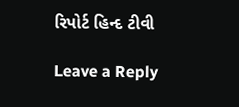રિપોર્ટ હિન્દ ટીવી

Leave a Reply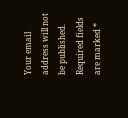Your email address will not be published. Required fields are marked *